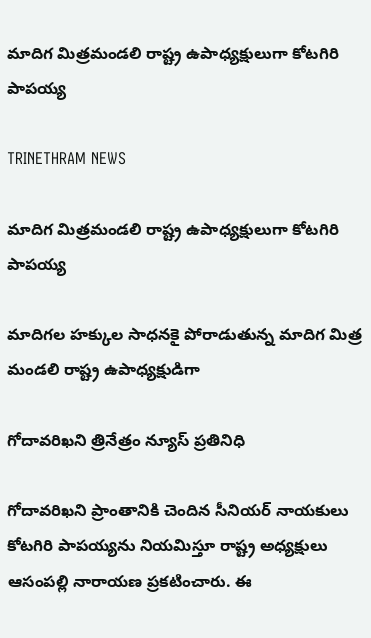మాదిగ మిత్రమండలి రాష్ట్ర ఉపాధ్యక్షులుగా కోటగిరి పాపయ్య

TRINETHRAM NEWS

మాదిగ మిత్రమండలి రాష్ట్ర ఉపాధ్యక్షులుగా కోటగిరి పాపయ్య

మాదిగల హక్కుల సాధనకై పోరాడుతున్న మాదిగ మిత్ర మండలి రాష్ట్ర ఉపాధ్యక్షుడిగా

గోదావరిఖని త్రినేత్రం న్యూస్ ప్రతినిధి

గోదావరిఖని ప్రాంతానికి చెందిన సీనియర్ నాయకులు కోటగిరి పాపయ్యను నియమిస్తూ రాష్ట్ర అధ్యక్షులు ఆసంపల్లి నారాయణ ప్రకటించారు. ఈ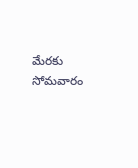మేరకు సోమవారం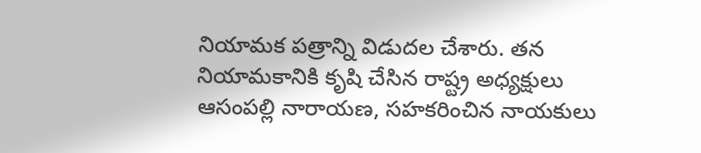నియామక పత్రాన్ని విడుదల చేశారు. తన నియామకానికి కృషి చేసిన రాష్ట్ర అధ్యక్షులు ఆసంపల్లి నారాయణ, సహకరించిన నాయకులు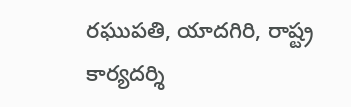రఘుపతి, యాదగిరి, రాష్ట్ర కార్యదర్శి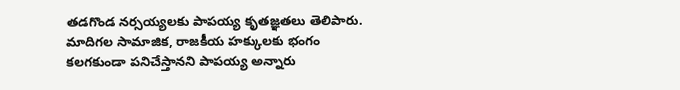తడగొండ నర్సయ్యలకు పాపయ్య కృతజ్ఞతలు తెలిపారు. మాదిగల సామాజిక, రాజకీయ హక్కులకు భంగం కలగకుండా పనిచేస్తానని పాపయ్య అన్నారు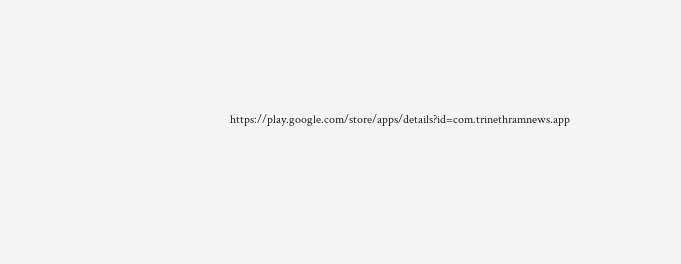https://play.google.com/store/apps/details?id=com.trinethramnews.app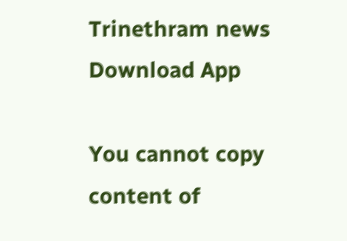Trinethram news
Download App

You cannot copy content of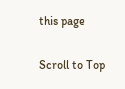this page

Scroll to Top